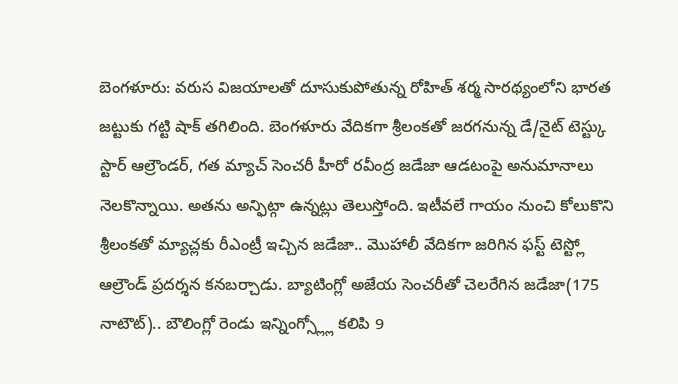బెంగళూరు: వరుస విజయాలతో దూసుకుపోతున్న రోహిత్ శర్మ సారథ్యంలోని భారత జట్టుకు గట్టి షాక్ తగిలింది. బెంగళూరు వేదికగా శ్రీలంకతో జరగనున్న డే/నైట్ టెస్ట్కు స్టార్ ఆల్రౌండర్, గత మ్యాచ్ సెంచరీ హీరో రవీంద్ర జడేజా ఆడటంపై అనుమానాలు నెలకొన్నాయి. అతను అన్ఫిట్గా ఉన్నట్లు తెలుస్తోంది. ఇటీవలే గాయం నుంచి కోలుకొని శ్రీలంకతో మ్యాచ్లకు రీఎంట్రీ ఇచ్చిన జడేజా.. మొహాలీ వేదికగా జరిగిన ఫస్ట్ టెస్ట్లో ఆల్రౌండ్ ప్రదర్శన కనబర్చాడు. బ్యాటింగ్లో అజేయ సెంచరీతో చెలరేగిన జడేజా(175 నాటౌట్).. బౌలింగ్లో రెండు ఇన్నింగ్స్ల్లో కలిపి 9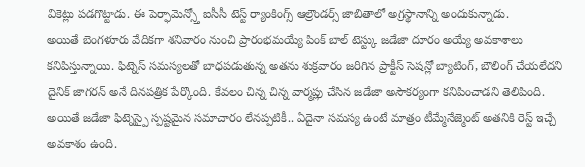వికెట్లు పడగొట్టాడు. ఈ పెర్ఫామెన్స్తో ఐసీసీ టెస్ట్ ర్యాంకింగ్స్ ఆల్రౌండర్స్ జాబితాలో అగ్రస్థానాన్ని అందుకున్నాడు.
అయితే బెంగళూరు వేదికగా శనివారం నుంచి ప్రారంభమయ్యే పింక్ బాల్ టెస్ట్కు జడేజా దూరం అయ్యే అవకాశాలు కనిపిస్తున్నాయి. ఫిట్నెస్ సమస్యలతో బాధపడుతున్న అతను శుక్రవారం జరిగిన ప్రాక్టీస్ సెషన్లో బ్యాటింగ్, బౌలింగ్ చేయలేదని దైనిక్ జాగరన్ అనే దినపత్రిక పేర్కొంది. కేవలం చిన్న చిన్న వార్మప్లు చేసిన జడేజా అసౌకర్యంగా కనిపించాడని తెలిపింది. అయితే జడేజా ఫిట్నెస్పై స్పష్టమైన సమాచారం లేనప్పటికీ.. ఏదైనా సమస్య ఉంటే మాత్రం టీమ్మేనేజ్మెంట్ అతనికి రెస్ట్ ఇచ్చే అవకాశం ఉంది.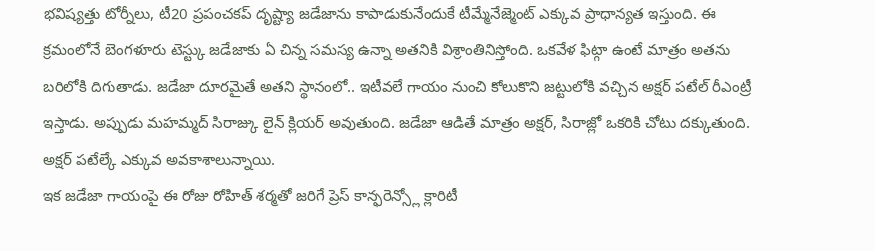భవిష్యత్తు టోర్నీలు, టీ20 ప్రపంచకప్ దృష్ట్యా జడేజాను కాపాడుకునేందుకే టీమ్మేనేజ్మెంట్ ఎక్కువ ప్రాధాన్యత ఇస్తుంది. ఈ క్రమంలోనే బెంగళూరు టెస్ట్కు జడేజాకు ఏ చిన్న సమస్య ఉన్నా అతనికి విశ్రాంతినిస్తోంది. ఒకవేళ ఫిట్గా ఉంటే మాత్రం అతను బరిలోకి దిగుతాడు. జడేజా దూరమైతే అతని స్థానంలో.. ఇటీవలే గాయం నుంచి కోలుకొని జట్టులోకి వచ్చిన అక్షర్ పటేల్ రీఎంట్రీ ఇస్తాడు. అప్పుడు మహమ్మద్ సిరాజ్కు లైన్ క్లియర్ అవుతుంది. జడేజా ఆడితే మాత్రం అక్షర్, సిరాజ్లో ఒకరికి చోటు దక్కుతుంది. అక్షర్ పటేల్కే ఎక్కువ అవకాశాలున్నాయి.
ఇక జడేజా గాయంపై ఈ రోజు రోహిత్ శర్మతో జరిగే ప్రెస్ కాన్ఫరెన్స్లో క్లారిటీ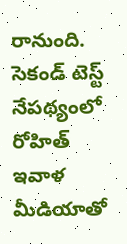రానుంది. సెకండ్ టెస్ట్ నేపథ్యంలో రోహిత్ ఇవాళ మీడియాతో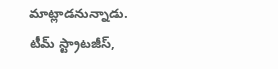మాట్లాడనున్నాడు. టీమ్ స్ట్రాటజీస్,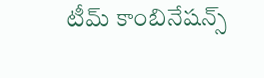టీమ్ కాంబినేషన్స్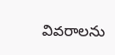వివరాలను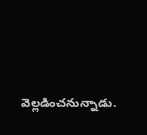వెల్లడించనున్నాడు.